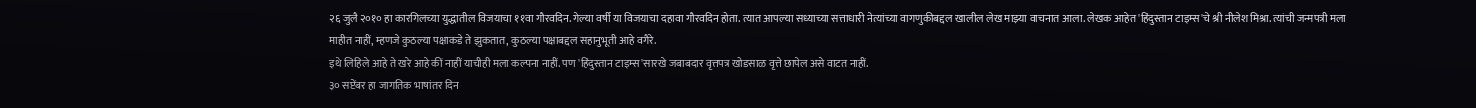२६ जुलै २०१० हा कारगिलच्या युद्धातील विजयाचा ११वा गौरवदिन. गेल्या वर्षी या विजयाचा दहावा गौरवदिन होता. त्यात आपल्या सध्याच्या सत्ताधारी नेत्यांच्या वागणुकीबद्दल खालील लेख माझ्या वाचनात आला. लेखक आहेत 'हिंदुस्तान टाइम्स'चे श्री नीलेश मिश्रा. त्यांची जन्मपत्री मला माहीत नाहीं, म्हणजे कुठल्या पक्षाकडे ते झुकतात, कुठल्या पक्षाबद्दल सहानुभूती आहे वगैरे.
इथे लिहिले आहे ते खरे आहे कीं नाहीं याचीही मला कल्पना नाहीं. पण 'हिंदुस्तान टाइम्स'सारखे जबाबदार वृत्तपत्र खोडसाळ वृत्ते छापेल असे वाटत नाहीं.
३० सप्टेंबर हा जागतिक भाषांतर दिन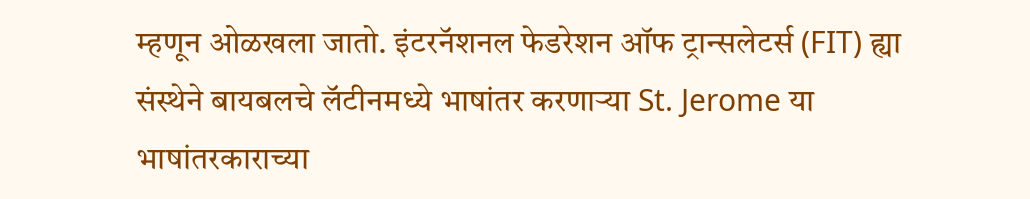म्हणून ओळखला जातो. इंटरनॅशनल फेडरेशन ऑफ ट्रान्सलेटर्स (FIT) ह्या संस्थेने बायबलचे लॅटीनमध्ये भाषांतर करणाऱ्या St. Jerome या भाषांतरकाराच्या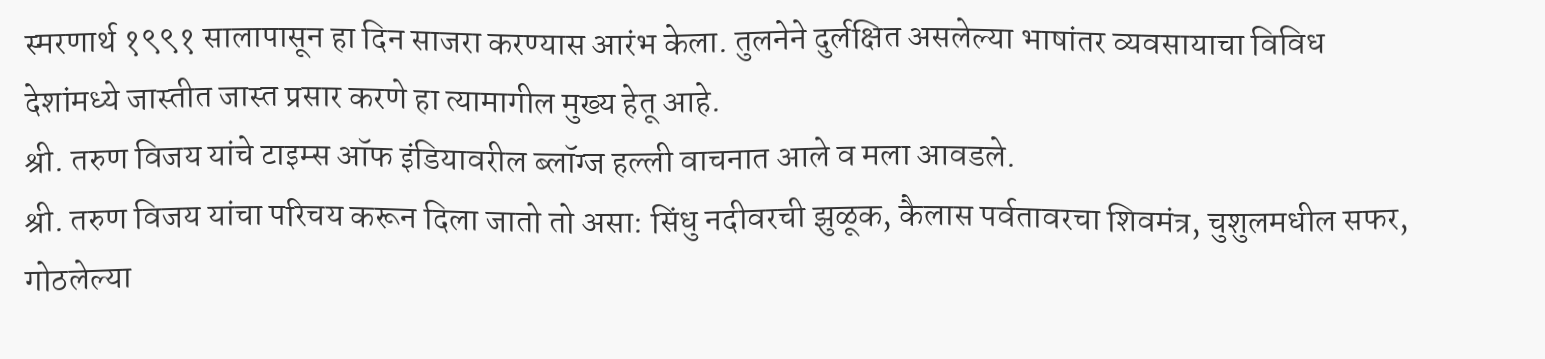स्मरणार्थ १९९१ सालापासून हा दिन साजरा करण्यास आरंभ केला. तुलनेने दुर्लक्षित असलेल्या भाषांतर व्यवसायाचा विविध देशांमध्ये जास्तीत जास्त प्रसार करणे हा त्यामागील मुख्य हेतू आहे.
श्री. तरुण विजय यांचे टाइम्स ऑफ इंडियावरील ब्लॉग्ज हल्ली वाचनात आले व मला आवडले.
श्री. तरुण विजय यांचा परिचय करून दिला जातो तो असा: सिंधु नदीवरची झुळूक, कैलास पर्वतावरचा शिवमंत्र, चुशुलमधील सफर, गोठलेल्या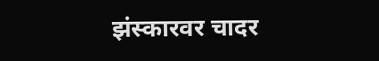झंस्कारवर चादर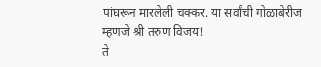पांघरून मारलेली चक्कर. या सर्वांची गोळाबेरीज म्हणजे श्री तरुण विजय!
ते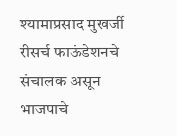श्यामाप्रसाद मुखर्जी रीसर्च फाऊंडेशनचे संचालक असून भाजपाचे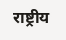राष्ट्रीय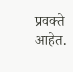प्रवक्ते आहेत.